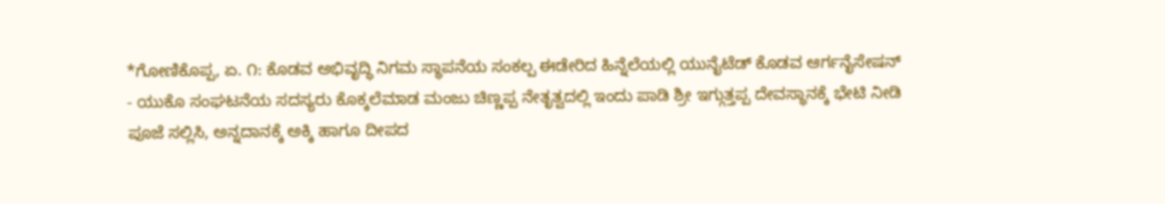*ಗೋಣಿಕೊಪ್ಪ, ಏ. ೧: ಕೊಡವ ಅಭಿವೃದ್ಧಿ ನಿಗಮ ಸ್ಥಾಪನೆಯ ಸಂಕಲ್ಪ ಈಡೇರಿದ ಹಿನ್ನೆಲೆಯಲ್ಲಿ ಯುನೈಟೆಡ್ ಕೊಡವ ಆರ್ಗನೈಸೇಷನ್ - ಯುಕೊ ಸಂಘಟನೆಯ ಸದಸ್ಯರು ಕೊಕ್ಕಲೆಮಾಡ ಮಂಜು ಚಿಣ್ಣಪ್ಪ ನೇತೃತ್ವದಲ್ಲಿ ಇಂದು ಪಾಡಿ ಶ್ರೀ ಇಗ್ಗುತ್ತಪ್ಪ ದೇವಸ್ಥಾನಕ್ಕೆ ಭೇಟಿ ನೀಡಿ ಪೂಜೆ ಸಲ್ಲಿಸಿ, ಅನ್ನದಾನಕ್ಕೆ ಅಕ್ಕಿ ಹಾಗೂ ದೀಪದ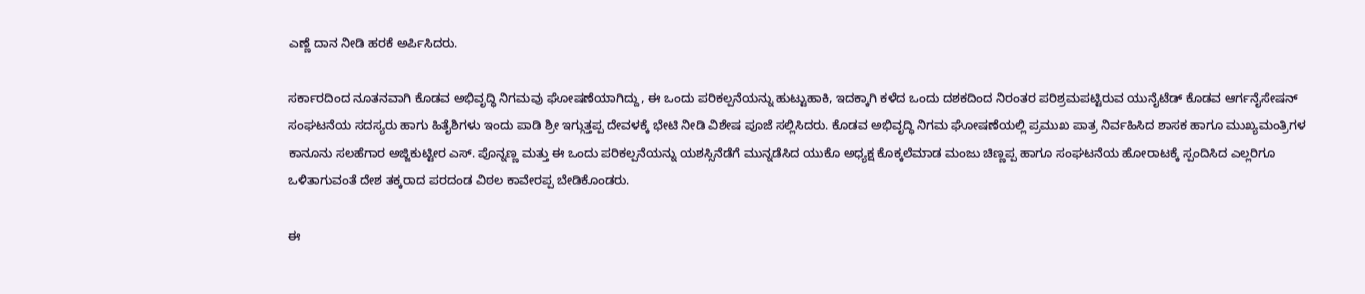ಎಣ್ಣೆ ದಾನ ನೀಡಿ ಹರಕೆ ಅರ್ಪಿಸಿದರು.

ಸರ್ಕಾರದಿಂದ ನೂತನವಾಗಿ ಕೊಡವ ಅಭಿವೃದ್ಧಿ ನಿಗಮವು ಘೋಷಣೆಯಾಗಿದ್ದು, ಈ ಒಂದು ಪರಿಕಲ್ಪನೆಯನ್ನು ಹುಟ್ಟುಹಾಕಿ, ಇದಕ್ಕಾಗಿ ಕಳೆದ ಒಂದು ದಶಕದಿಂದ ನಿರಂತರ ಪರಿಶ್ರಮಪಟ್ಟಿರುವ ಯುನೈಟೆಡ್ ಕೊಡವ ಆರ್ಗನೈಸೇಷನ್ ಸಂಘಟನೆಯ ಸದಸ್ಯರು ಹಾಗು ಹಿತೈಶಿಗಳು ಇಂದು ಪಾಡಿ ಶ್ರೀ ಇಗ್ಗುತ್ತಪ್ಪ ದೇವಳಕ್ಕೆ ಭೇಟಿ ನೀಡಿ ವಿಶೇಷ ಪೂಜೆ ಸಲ್ಲಿಸಿದರು. ಕೊಡವ ಅಭಿವೃದ್ಧಿ ನಿಗಮ ಘೋಷಣೆಯಲ್ಲಿ ಪ್ರಮುಖ ಪಾತ್ರ ನಿರ್ವಹಿಸಿದ ಶಾಸಕ ಹಾಗೂ ಮುಖ್ಯಮಂತ್ರಿಗಳ ಕಾನೂನು ಸಲಹೆಗಾರ ಅಜ್ಜಿಕುಟ್ಟೀರ ಎಸ್. ಪೊನ್ನಣ್ಣ ಮತ್ತು ಈ ಒಂದು ಪರಿಕಲ್ಪನೆಯನ್ನು ಯಶಸ್ಸಿನೆಡೆಗೆ ಮುನ್ನಡೆಸಿದ ಯುಕೊ ಅಧ್ಯಕ್ಷ ಕೊಕ್ಕಲೆಮಾಡ ಮಂಜು ಚಿಣ್ಣಪ್ಪ ಹಾಗೂ ಸಂಘಟನೆಯ ಹೋರಾಟಕ್ಕೆ ಸ್ಪಂದಿಸಿದ ಎಲ್ಲರಿಗೂ ಒಳಿತಾಗುವಂತೆ ದೇಶ ತಕ್ಕರಾದ ಪರದಂಡ ವಿಠಲ ಕಾವೇರಪ್ಪ ಬೇಡಿಕೊಂಡರು.

ಈ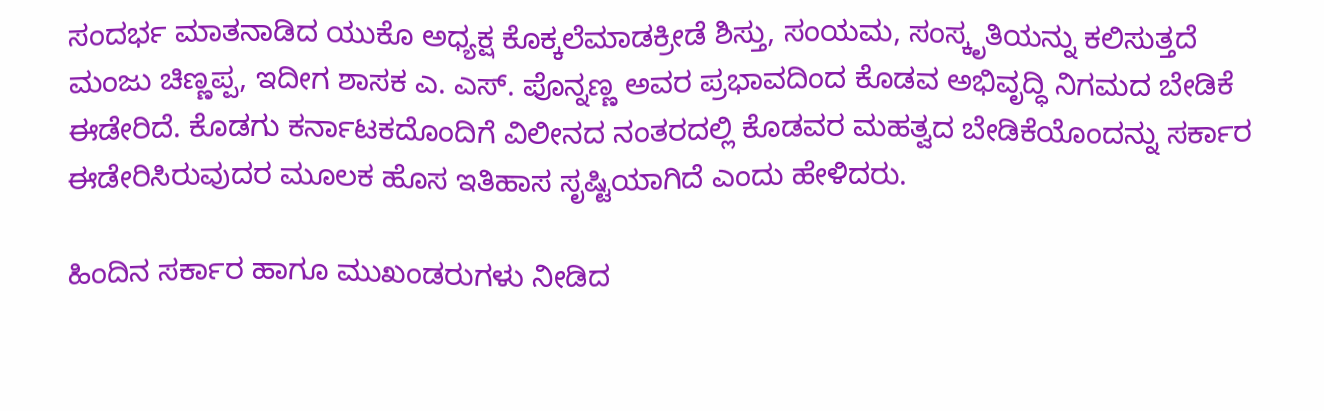ಸಂದರ್ಭ ಮಾತನಾಡಿದ ಯುಕೊ ಅಧ್ಯಕ್ಷ ಕೊಕ್ಕಲೆಮಾಡಕ್ರೀಡೆ ಶಿಸ್ತು, ಸಂಯಮ, ಸಂಸ್ಕೃತಿಯನ್ನು ಕಲಿಸುತ್ತದೆ ಮಂಜು ಚಿಣ್ಣಪ್ಪ, ಇದೀಗ ಶಾಸಕ ಎ. ಎಸ್. ಪೊನ್ನಣ್ಣ ಅವರ ಪ್ರಭಾವದಿಂದ ಕೊಡವ ಅಭಿವೃದ್ಧಿ ನಿಗಮದ ಬೇಡಿಕೆ ಈಡೇರಿದೆ. ಕೊಡಗು ಕರ್ನಾಟಕದೊಂದಿಗೆ ವಿಲೀನದ ನಂತರದಲ್ಲಿ ಕೊಡವರ ಮಹತ್ವದ ಬೇಡಿಕೆಯೊಂದನ್ನು ಸರ್ಕಾರ ಈಡೇರಿಸಿರುವುದರ ಮೂಲಕ ಹೊಸ ಇತಿಹಾಸ ಸೃಷ್ಟಿಯಾಗಿದೆ ಎಂದು ಹೇಳಿದರು.

ಹಿಂದಿನ ಸರ್ಕಾರ ಹಾಗೂ ಮುಖಂಡರುಗಳು ನೀಡಿದ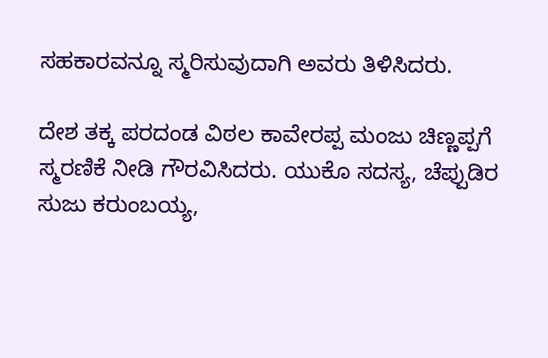ಸಹಕಾರವನ್ನೂ ಸ್ಮರಿಸುವುದಾಗಿ ಅವರು ತಿಳಿಸಿದರು.

ದೇಶ ತಕ್ಕ ಪರದಂಡ ವಿಠಲ ಕಾವೇರಪ್ಪ ಮಂಜು ಚಿಣ್ಣಪ್ಪಗೆ ಸ್ಮರಣಿಕೆ ನೀಡಿ ಗೌರವಿಸಿದರು. ಯುಕೊ ಸದಸ್ಯ, ಚೆಪ್ಪುಡಿರ ಸುಜು ಕರುಂಬಯ್ಯ,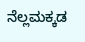ನೆಲ್ಲಮಕ್ಕಡ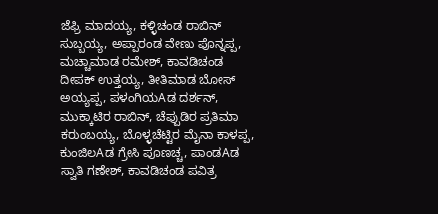ಜೆಫ್ರಿ ಮಾದಯ್ಯ, ಕಳ್ಳಿಚಂಡ ರಾಬಿನ್ ಸುಬ್ಬಯ್ಯ, ಅಪ್ಪಾರಂಡ ವೇಣು ಪೊನ್ನಪ್ಪ, ಮಚ್ಚಾಮಾಡ ರಮೇಶ್, ಕಾವಡಿಚಂಡ ದೀಪಕ್ ಉತ್ತಯ್ಯ, ತೀತಿಮಾಡ ಬೋಸ್ ಅಯ್ಯಪ್ಪ, ಪಳಂಗಿಯAಡ ದರ್ಶನ್, ಮುಕ್ಕಾಟಿರ ರಾಬಿನ್, ಚೆಪ್ಪುಡಿರ ಪ್ರತಿಮಾ ಕರುಂಬಯ್ಯ, ಬೊಳ್ಳಚೆಟ್ಟಿರ ಮೈನಾ ಕಾಳಪ್ಪ, ಕುಂಜಿಲAಡ ಗ್ರೇಸಿ ಪೂಣಚ್ಚ, ಪಾಂಡAಡ ಸ್ವಾತಿ ಗಣೇಶ್, ಕಾವಡಿಚಂಡ ಪವಿತ್ರ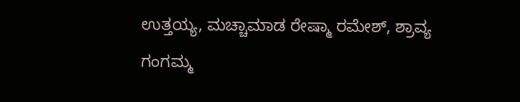ಉತ್ತಯ್ಯ, ಮಚ್ಚಾಮಾಡ ರೇಷ್ಮಾ ರಮೇಶ್, ಶ್ರಾವ್ಯ ಗಂಗಮ್ಮ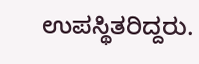ಉಪಸ್ಥಿತರಿದ್ದರು.